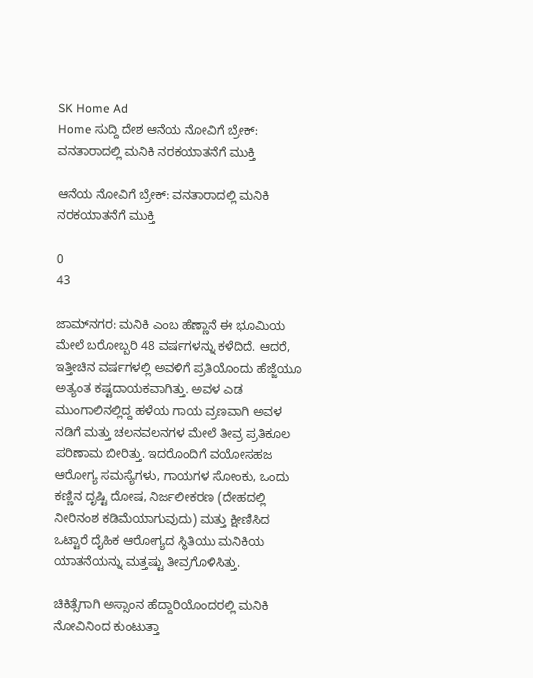SK Home Ad
Home ಸುದ್ದಿ ದೇಶ ಆನೆಯ ನೋವಿಗೆ ಬ್ರೇಕ್: ವನತಾರಾದಲ್ಲಿ ಮನಿಕಿ ನರಕಯಾತನೆಗೆ ಮುಕ್ತಿ

ಆನೆಯ ನೋವಿಗೆ ಬ್ರೇಕ್: ವನತಾರಾದಲ್ಲಿ ಮನಿಕಿ ನರಕಯಾತನೆಗೆ ಮುಕ್ತಿ

0
43

ಜಾಮ್‌ನಗರ: ಮನಿಕಿ ಎಂಬ ಹೆಣ್ಣಾನೆ ಈ ಭೂಮಿಯ ಮೇಲೆ ಬರೋಬ್ಬರಿ 48 ವರ್ಷಗಳನ್ನು ಕಳೆದಿದೆ. ಆದರೆ, ಇತ್ತೀಚಿನ ವರ್ಷಗಳಲ್ಲಿ ಅವಳಿಗೆ ಪ್ರತಿಯೊಂದು ಹೆಜ್ಜೆಯೂ ಅತ್ಯಂತ ಕಷ್ಟದಾಯಕವಾಗಿತ್ತು. ಅವಳ ಎಡ ಮುಂಗಾಲಿನಲ್ಲಿದ್ದ ಹಳೆಯ ಗಾಯ ವ್ರಣವಾಗಿ ಅವಳ ನಡಿಗೆ ಮತ್ತು ಚಲನವಲನಗಳ ಮೇಲೆ ತೀವ್ರ ಪ್ರತಿಕೂಲ ಪರಿಣಾಮ ಬೀರಿತ್ತು. ಇದರೊಂದಿಗೆ ವಯೋಸಹಜ ಆರೋಗ್ಯ ಸಮಸ್ಯೆಗಳು, ಗಾಯಗಳ ಸೋಂಕು, ಒಂದು ಕಣ್ಣಿನ ದೃಷ್ಟಿ ದೋಷ, ನಿರ್ಜಲೀಕರಣ (ದೇಹದಲ್ಲಿ ನೀರಿನಂಶ ಕಡಿಮೆಯಾಗುವುದು) ಮತ್ತು ಕ್ಷೀಣಿಸಿದ ಒಟ್ಟಾರೆ ದೈಹಿಕ ಆರೋಗ್ಯದ ಸ್ಥಿತಿಯು ಮನಿಕಿಯ ಯಾತನೆಯನ್ನು ಮತ್ತಷ್ಟು ತೀವ್ರಗೊಳಿಸಿತ್ತು.

ಚಿಕಿತ್ಸೆಗಾಗಿ ಅಸ್ಸಾಂನ ಹೆದ್ದಾರಿಯೊಂದರಲ್ಲಿ ಮನಿಕಿ ನೋವಿನಿಂದ ಕುಂಟುತ್ತಾ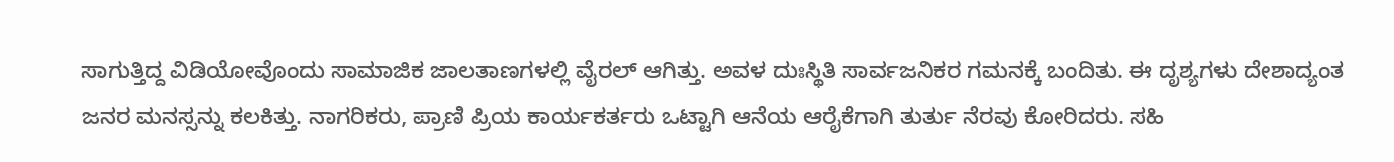ಸಾಗುತ್ತಿದ್ದ ವಿಡಿಯೋವೊಂದು ಸಾಮಾಜಿಕ ಜಾಲತಾಣಗಳಲ್ಲಿ ವೈರಲ್ ಆಗಿತ್ತು. ಅವಳ ದುಃಸ್ಥಿತಿ ಸಾರ್ವಜನಿಕರ ಗಮನಕ್ಕೆ ಬಂದಿತು. ಈ ದೃಶ್ಯಗಳು ದೇಶಾದ್ಯಂತ ಜನರ ಮನಸ್ಸನ್ನು ಕಲಕಿತ್ತು. ನಾಗರಿಕರು, ಪ್ರಾಣಿ ಪ್ರಿಯ ಕಾರ್ಯಕರ್ತರು ಒಟ್ಟಾಗಿ ಆನೆಯ ಆರೈಕೆಗಾಗಿ ತುರ್ತು ನೆರವು ಕೋರಿದರು. ಸಹಿ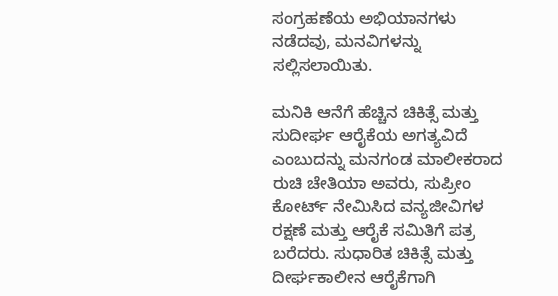ಸಂಗ್ರಹಣೆಯ ಅಭಿಯಾನಗಳು ನಡೆದವು, ಮನವಿಗಳನ್ನು ಸಲ್ಲಿಸಲಾಯಿತು.

ಮನಿಕಿ ಆನೆಗೆ ಹೆಚ್ಚಿನ ಚಿಕಿತ್ಸೆ ಮತ್ತು ಸುದೀರ್ಘ ಆರೈಕೆಯ ಅಗತ್ಯವಿದೆ ಎಂಬುದನ್ನು ಮನಗಂಡ ಮಾಲೀಕರಾದ ರುಚಿ ಚೇತಿಯಾ ಅವರು, ಸುಪ್ರೀಂ ಕೋರ್ಟ್ ನೇಮಿಸಿದ ವನ್ಯಜೀವಿಗಳ ರಕ್ಷಣೆ ಮತ್ತು ಆರೈಕೆ ಸಮಿತಿಗೆ ಪತ್ರ ಬರೆದರು. ಸುಧಾರಿತ ಚಿಕಿತ್ಸೆ ಮತ್ತು ದೀರ್ಘಕಾಲೀನ ಆರೈಕೆಗಾಗಿ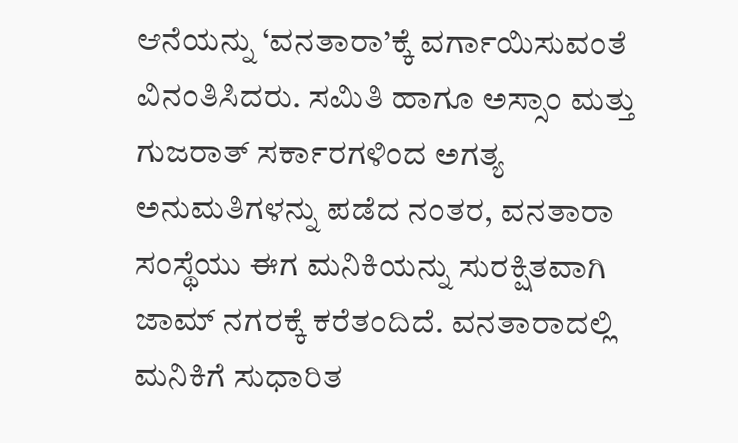ಆನೆಯನ್ನು ‘ವನತಾರಾ’ಕ್ಕೆ ವರ್ಗಾಯಿಸುವಂತೆ ವಿನಂತಿಸಿದರು. ಸಮಿತಿ ಹಾಗೂ ಅಸ್ಸಾಂ ಮತ್ತು ಗುಜರಾತ್ ಸರ್ಕಾರಗಳಿಂದ ಅಗತ್ಯ ಅನುಮತಿಗಳನ್ನು ಪಡೆದ ನಂತರ, ವನತಾರಾ ಸಂಸ್ಥೆಯು ಈಗ ಮನಿಕಿಯನ್ನು ಸುರಕ್ಷಿತವಾಗಿ ಜಾಮ್‌ ನಗರಕ್ಕೆ ಕರೆತಂದಿದೆ. ವನತಾರಾದಲ್ಲಿ ಮನಿಕಿಗೆ ಸುಧಾರಿತ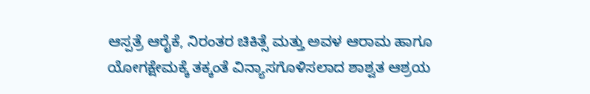ಆಸ್ಪತ್ರೆ ಆರೈಕೆ, ನಿರಂತರ ಚಿಕಿತ್ಸೆ ಮತ್ತು ಅವಳ ಆರಾಮ ಹಾಗೂ ಯೋಗಕ್ಷೇಮಕ್ಕೆ ತಕ್ಕಂತೆ ವಿನ್ಯಾಸಗೊಳಿಸಲಾದ ಶಾಶ್ವತ ಆಶ್ರಯ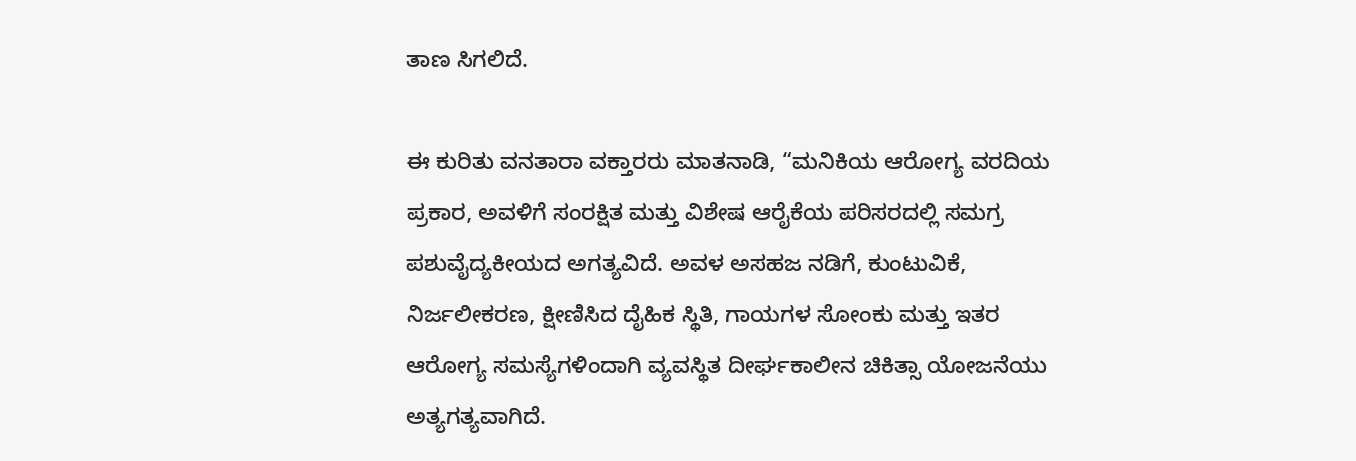ತಾಣ ಸಿಗಲಿದೆ.

ಈ ಕುರಿತು ವನತಾರಾ ವಕ್ತಾರರು ಮಾತನಾಡಿ, “ಮನಿಕಿಯ ಆರೋಗ್ಯ ವರದಿಯ ಪ್ರಕಾರ, ಅವಳಿಗೆ ಸಂರಕ್ಷಿತ ಮತ್ತು ವಿಶೇಷ ಆರೈಕೆಯ ಪರಿಸರದಲ್ಲಿ ಸಮಗ್ರ ಪಶುವೈದ್ಯಕೀಯದ ಅಗತ್ಯವಿದೆ. ಅವಳ ಅಸಹಜ ನಡಿಗೆ, ಕುಂಟುವಿಕೆ, ನಿರ್ಜಲೀಕರಣ, ಕ್ಷೀಣಿಸಿದ ದೈಹಿಕ ಸ್ಥಿತಿ, ಗಾಯಗಳ ಸೋಂಕು ಮತ್ತು ಇತರ ಆರೋಗ್ಯ ಸಮಸ್ಯೆಗಳಿಂದಾಗಿ ವ್ಯವಸ್ಥಿತ ದೀರ್ಘಕಾಲೀನ ಚಿಕಿತ್ಸಾ ಯೋಜನೆಯು ಅತ್ಯಗತ್ಯವಾಗಿದೆ.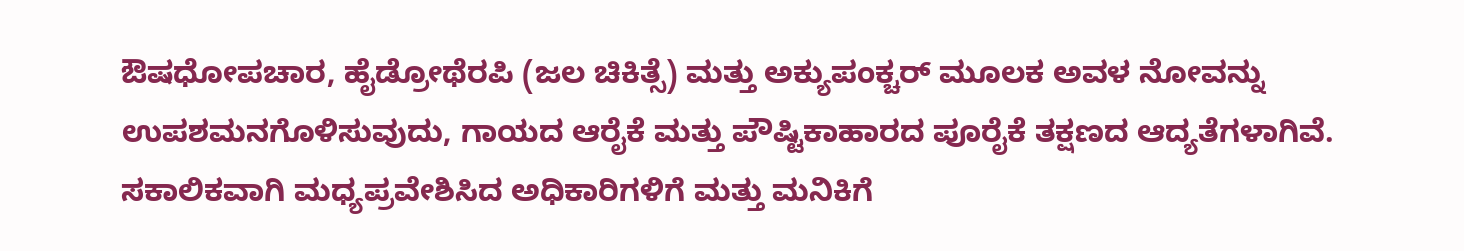ಔಷಧೋಪಚಾರ, ಹೈಡ್ರೋಥೆರಪಿ (ಜಲ ಚಿಕಿತ್ಸೆ) ಮತ್ತು ಅಕ್ಯುಪಂಕ್ಚರ್ ಮೂಲಕ ಅವಳ ನೋವನ್ನು ಉಪಶಮನಗೊಳಿಸುವುದು, ಗಾಯದ ಆರೈಕೆ ಮತ್ತು ಪೌಷ್ಟಿಕಾಹಾರದ ಪೂರೈಕೆ ತಕ್ಷಣದ ಆದ್ಯತೆಗಳಾಗಿವೆ. ಸಕಾಲಿಕವಾಗಿ ಮಧ್ಯಪ್ರವೇಶಿಸಿದ ಅಧಿಕಾರಿಗಳಿಗೆ ಮತ್ತು ಮನಿಕಿಗೆ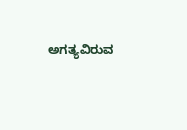ಅಗತ್ಯವಿರುವ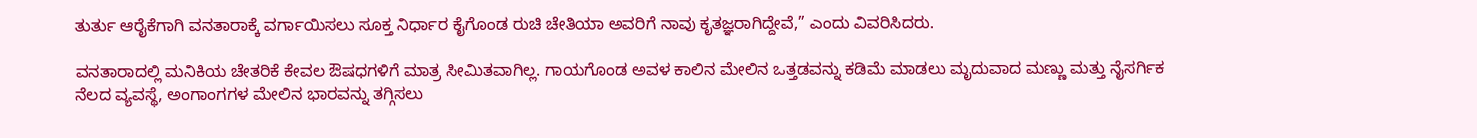ತುರ್ತು ಆರೈಕೆಗಾಗಿ ವನತಾರಾಕ್ಕೆ ವರ್ಗಾಯಿಸಲು ಸೂಕ್ತ ನಿರ್ಧಾರ ಕೈಗೊಂಡ ರುಚಿ ಚೇತಿಯಾ ಅವರಿಗೆ ನಾವು ಕೃತಜ್ಞರಾಗಿದ್ದೇವೆ,” ಎಂದು ವಿವರಿಸಿದರು.

ವನತಾರಾದಲ್ಲಿ ಮನಿಕಿಯ ಚೇತರಿಕೆ ಕೇವಲ ಔಷಧಗಳಿಗೆ ಮಾತ್ರ ಸೀಮಿತವಾಗಿಲ್ಲ. ಗಾಯಗೊಂಡ ಅವಳ ಕಾಲಿನ ಮೇಲಿನ ಒತ್ತಡವನ್ನು ಕಡಿಮೆ ಮಾಡಲು ಮೃದುವಾದ ಮಣ್ಣು ಮತ್ತು ನೈಸರ್ಗಿಕ ನೆಲದ ವ್ಯವಸ್ಥೆ, ಅಂಗಾಂಗಗಳ ಮೇಲಿನ ಭಾರವನ್ನು ತಗ್ಗಿಸಲು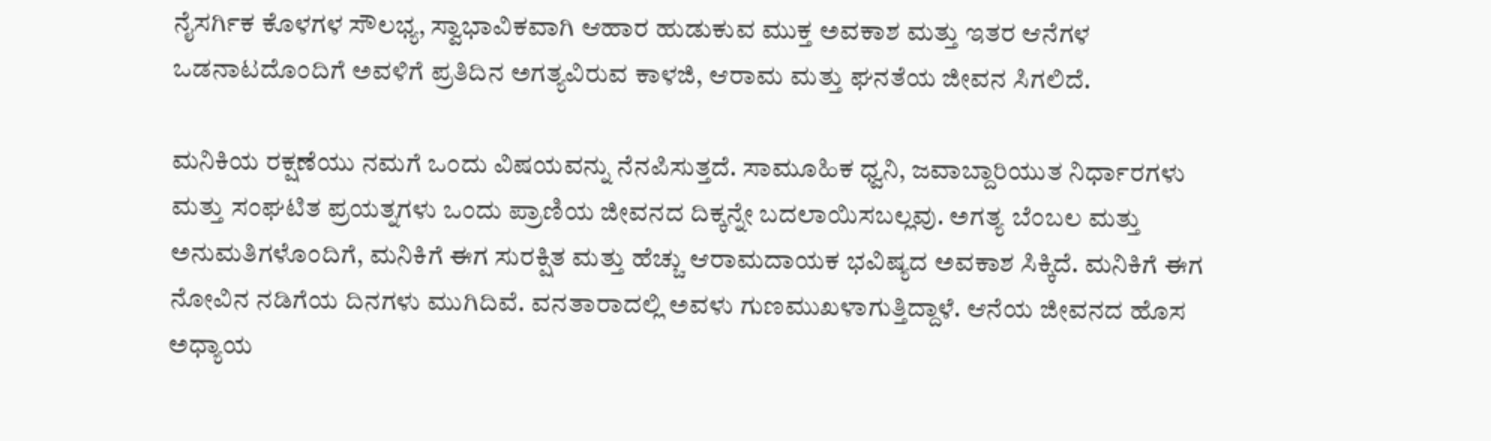ನೈಸರ್ಗಿಕ ಕೊಳಗಳ ಸೌಲಭ್ಯ, ಸ್ವಾಭಾವಿಕವಾಗಿ ಆಹಾರ ಹುಡುಕುವ ಮುಕ್ತ ಅವಕಾಶ ಮತ್ತು ಇತರ ಆನೆಗಳ ಒಡನಾಟದೊಂದಿಗೆ ಅವಳಿಗೆ ಪ್ರತಿದಿನ ಅಗತ್ಯವಿರುವ ಕಾಳಜಿ, ಆರಾಮ ಮತ್ತು ಘನತೆಯ ಜೀವನ ಸಿಗಲಿದೆ.

ಮನಿಕಿಯ ರಕ್ಷಣೆಯು ನಮಗೆ ಒಂದು ವಿಷಯವನ್ನು ನೆನಪಿಸುತ್ತದೆ. ಸಾಮೂಹಿಕ ಧ್ವನಿ, ಜವಾಬ್ದಾರಿಯುತ ನಿರ್ಧಾರಗಳು ಮತ್ತು ಸಂಘಟಿತ ಪ್ರಯತ್ನಗಳು ಒಂದು ಪ್ರಾಣಿಯ ಜೀವನದ ದಿಕ್ಕನ್ನೇ ಬದಲಾಯಿಸಬಲ್ಲವು. ಅಗತ್ಯ ಬೆಂಬಲ ಮತ್ತು ಅನುಮತಿಗಳೊಂದಿಗೆ, ಮನಿಕಿಗೆ ಈಗ ಸುರಕ್ಷಿತ ಮತ್ತು ಹೆಚ್ಚು ಆರಾಮದಾಯಕ ಭವಿಷ್ಯದ ಅವಕಾಶ ಸಿಕ್ಕಿದೆ. ಮನಿಕಿಗೆ ಈಗ ನೋವಿನ ನಡಿಗೆಯ ದಿನಗಳು ಮುಗಿದಿವೆ. ವನತಾರಾದಲ್ಲಿ ಅವಳು ಗುಣಮುಖಳಾಗುತ್ತಿದ್ದಾಳೆ. ಆನೆಯ ಜೀವನದ ಹೊಸ ಅಧ್ಯಾಯ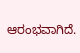ಆರಂಭವಾಗಿದೆ.